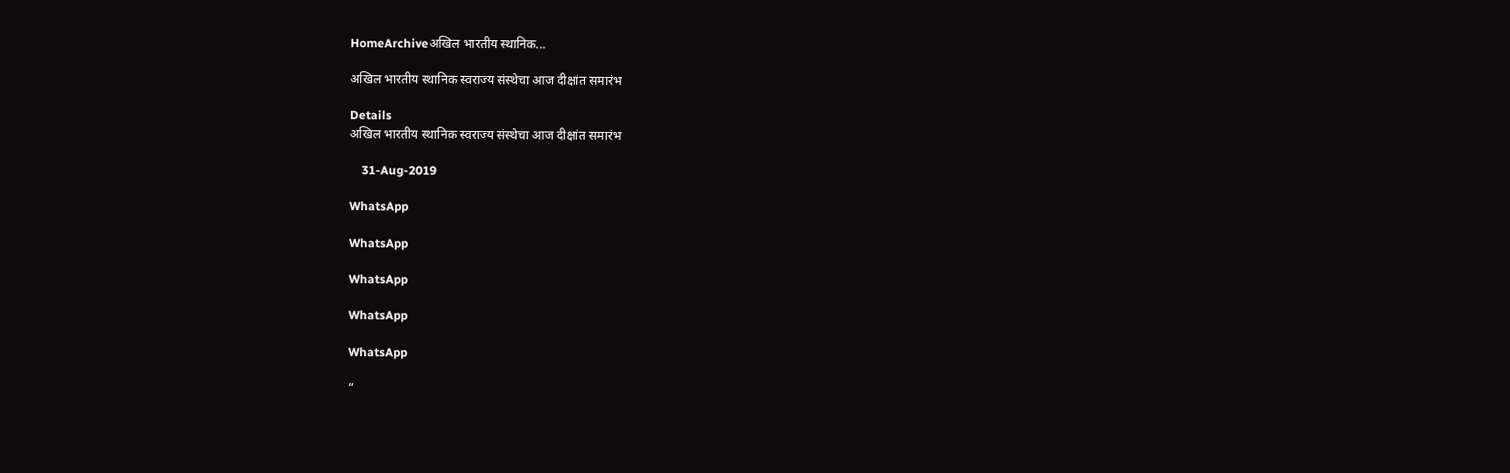HomeArchiveअखिल भारतीय स्थानिक...

अखिल भारतीय स्थानिक स्वराज्य संस्थेचा आज दीक्षांत समारंभ

Details
अखिल भारतीय स्थानिक स्वराज्य संस्थेचा आज दीक्षांत समारंभ

    31-Aug-2019

WhatsApp

WhatsApp

WhatsApp

WhatsApp

WhatsApp

”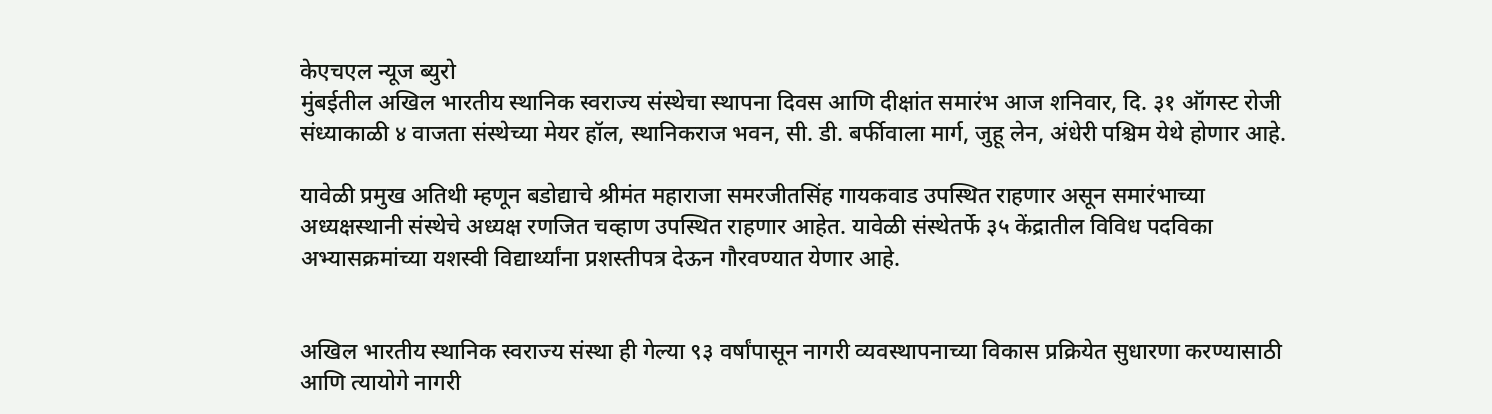केएचएल न्यूज ब्युरो
मुंबईतील अखिल भारतीय स्थानिक स्वराज्य संस्थेचा स्थापना दिवस आणि दीक्षांत समारंभ आज शनिवार, दि. ३१ ऑगस्ट रोजी संध्याकाळी ४ वाजता संस्थेच्या मेयर हॉल, स्थानिकराज भवन, सी. डी. बर्फीवाला मार्ग, जुहू लेन, अंधेरी पश्चिम येथे होणार आहे.

यावेळी प्रमुख अतिथी म्हणून बडोद्याचे श्रीमंत महाराजा समरजीतसिंह गायकवाड उपस्थित राहणार असून समारंभाच्या अध्यक्षस्थानी संस्थेचे अध्यक्ष रणजित चव्हाण उपस्थित राहणार आहेत. यावेळी संस्थेतर्फे ३५ केंद्रातील विविध पदविका अभ्यासक्रमांच्या यशस्वी विद्यार्थ्यांना प्रशस्तीपत्र देऊन गौरवण्यात येणार आहे.


अखिल भारतीय स्थानिक स्वराज्य संस्था ही गेल्या ९३ वर्षांपासून नागरी व्यवस्थापनाच्या विकास प्रक्रियेत सुधारणा करण्यासाठी आणि त्यायोगे नागरी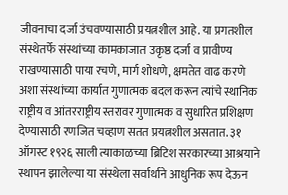जीवनाचा दर्जा उंचवण्यासाठी प्रयत्नशील आहे. या प्रगतशील संस्थेतर्फे संस्थांच्या कामकाजात उकृष्ठ दर्जा व प्रावीण्य राखण्यासाठी पाया रचणे, मार्ग शोधणे, क्षमतेत वाढ करणे अशा संस्थांच्या कार्यात गुणात्मक बदल करून त्यांचे स्थानिक राष्ट्रीय व आंतरराष्ट्रीय स्तरावर गुणात्मक व सुधारित प्रशिक्षण देण्यासाठी रणजित चव्हाण सतत प्रयत्नशील असतात. ३१ ऑगस्ट १९२६ साली त्याकाळच्या ब्रिटिश सरकारच्या आश्रयाने स्थापन झालेल्या या संस्थेला सर्वार्थाने आधुनिक रूप देऊन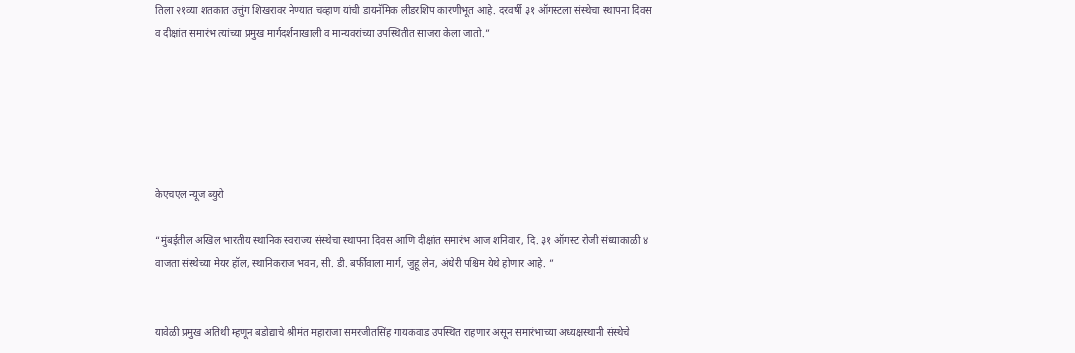तिला २१व्या शतकात उत्तुंग शिखरावर नेण्यात चव्हाण यांची डायनॅमिक लीडरशिप कारणीभूत आहे. दरवर्षी ३१ ऑगस्टला संस्थेचा स्थापना दिवस व दीक्षांत समारंभ त्यांच्या प्रमुख मार्गदर्शनाखाली व मान्यवरांच्या उपस्थितीत साजरा केला जातो.”






केएचएल न्यूज ब्युरो

“मुंबईतील अखिल भारतीय स्थानिक स्वराज्य संस्थेचा स्थापना दिवस आणि दीक्षांत समारंभ आज शनिवार, दि. ३१ ऑगस्ट रोजी संध्याकाळी ४ वाजता संस्थेच्या मेयर हॉल, स्थानिकराज भवन, सी. डी. बर्फीवाला मार्ग, जुहू लेन, अंधेरी पश्चिम येथे होणार आहे. ”


यावेळी प्रमुख अतिथी म्हणून बडोद्याचे श्रीमंत महाराजा समरजीतसिंह गायकवाड उपस्थित राहणार असून समारंभाच्या अध्यक्षस्थानी संस्थेचे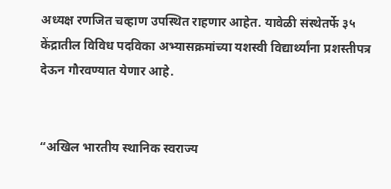अध्यक्ष रणजित चव्हाण उपस्थित राहणार आहेत. यावेळी संस्थेतर्फे ३५ केंद्रातील विविध पदविका अभ्यासक्रमांच्या यशस्वी विद्यार्थ्यांना प्रशस्तीपत्र देऊन गौरवण्यात येणार आहे.


“अखिल भारतीय स्थानिक स्वराज्य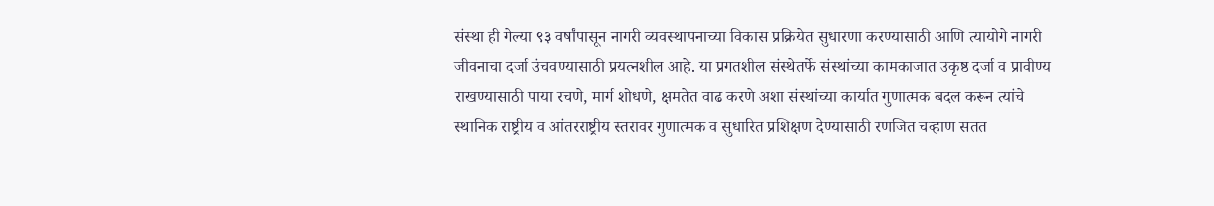संस्था ही गेल्या ९३ वर्षांपासून नागरी व्यवस्थापनाच्या विकास प्रक्रियेत सुधारणा करण्यासाठी आणि त्यायोगे नागरी जीवनाचा दर्जा उंचवण्यासाठी प्रयत्नशील आहे. या प्रगतशील संस्थेतर्फे संस्थांच्या कामकाजात उकृष्ठ दर्जा व प्रावीण्य राखण्यासाठी पाया रचणे, मार्ग शोधणे, क्षमतेत वाढ करणे अशा संस्थांच्या कार्यात गुणात्मक बदल करून त्यांचे स्थानिक राष्ट्रीय व आंतरराष्ट्रीय स्तरावर गुणात्मक व सुधारित प्रशिक्षण देण्यासाठी रणजित चव्हाण सतत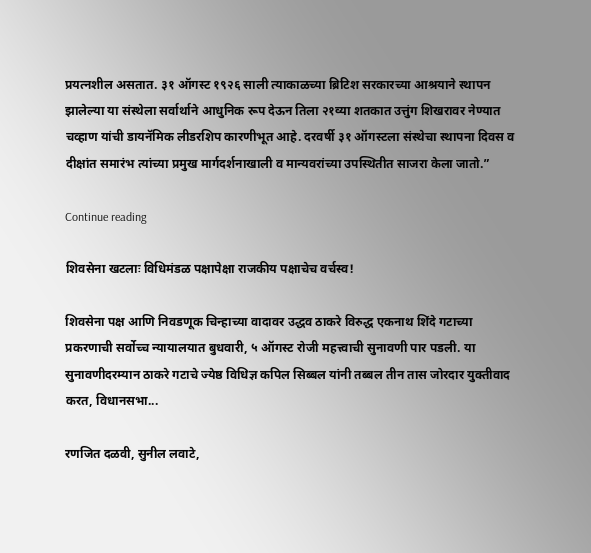प्रयत्नशील असतात. ३१ ऑगस्ट १९२६ साली त्याकाळच्या ब्रिटिश सरकारच्या आश्रयाने स्थापन झालेल्या या संस्थेला सर्वार्थाने आधुनिक रूप देऊन तिला २१व्या शतकात उत्तुंग शिखरावर नेण्यात चव्हाण यांची डायनॅमिक लीडरशिप कारणीभूत आहे. दरवर्षी ३१ ऑगस्टला संस्थेचा स्थापना दिवस व दीक्षांत समारंभ त्यांच्या प्रमुख मार्गदर्शनाखाली व मान्यवरांच्या उपस्थितीत साजरा केला जातो.”

Continue reading

शिवसेना खटलाः विधिमंडळ पक्षापेक्षा राजकीय पक्षाचेच वर्चस्व!

शिवसेना पक्ष आणि निवडणूक चिन्हाच्या वादावर उद्धव ठाकरे विरुद्ध एकनाथ शिंदे गटाच्या प्रकरणाची सर्वोच्च न्यायालयात बुधवारी, ५ ऑगस्ट रोजी महत्त्वाची सुनावणी पार पडली. या सुनावणीदरम्यान ठाकरे गटाचे ज्येष्ठ विधिज्ञ कपिल सिब्बल यांनी तब्बल तीन तास जोरदार युक्तीवाद करत, विधानसभा...

रणजित दळवी, सुनील लवाटे,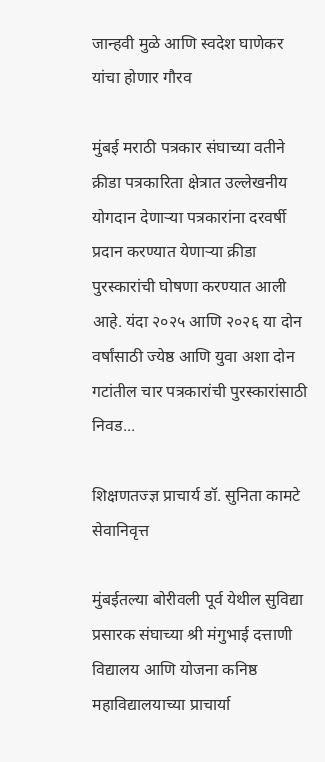जान्हवी मुळे आणि स्वदेश घाणेकर यांचा होणार गौरव

मुंबई मराठी पत्रकार संघाच्या वतीने क्रीडा पत्रकारिता क्षेत्रात उल्लेखनीय योगदान देणार्‍या पत्रकारांना दरवर्षी प्रदान करण्यात येणार्‍या क्रीडा पुरस्कारांची घोषणा करण्यात आली आहे. यंदा २०२५ आणि २०२६ या दोन वर्षांसाठी ज्येष्ठ आणि युवा अशा दोन गटांतील चार पत्रकारांची पुरस्कारांसाठी निवड...

शिक्षणतज्ज्ञ प्राचार्य डॉ. सुनिता कामटे सेवानिवृत्त

मुंबईतल्या बोरीवली पूर्व येथील सुविद्या प्रसारक संघाच्या श्री मंगुभाई दत्ताणी विद्यालय आणि योजना कनिष्ठ महाविद्यालयाच्या प्राचार्या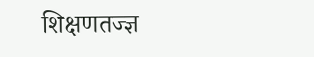शिक्षणतज्ज्ञ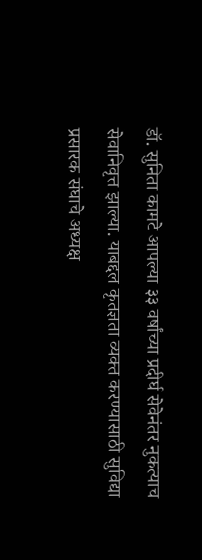डॉ. सुनिता कामटे आपल्या ३३ वर्षांच्या प्रदीर्घ सेवेनंतर नुकत्याच सेवानिवृत्त झाल्या. याबद्दल कृतज्ञता व्यक्त करण्यासाठी सुविद्या प्रसारक संघाचे अध्यक्ष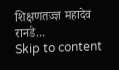शिक्षणतज्ज्ञ महादेव रानडे...
Skip to content